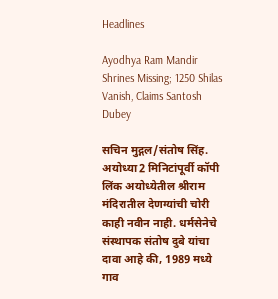Headlines

Ayodhya Ram Mandir Shrines Missing; 1250 Shilas Vanish, Claims Santosh Dubey

सचिन मुद्गल/संतोष सिंह. अयोध्या2 मिनिटांपूर्वी कॉपी लिंक अयोध्येतील श्रीराम मंदिरातील देणग्यांची चोरी काही नवीन नाही. धर्मसेनेचे संस्थापक संतोष दुबे यांचा दावा आहे की, 1989 मध्ये गाव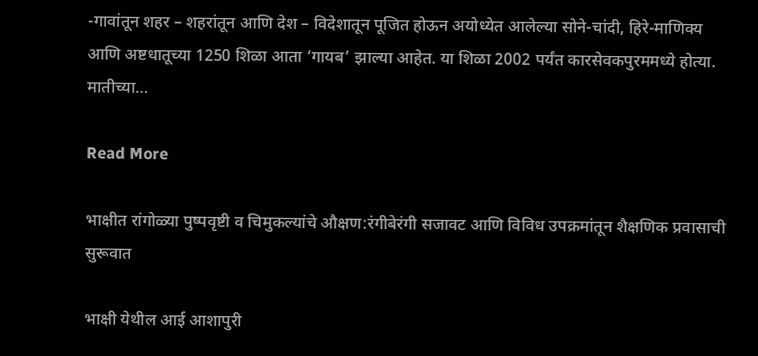-गावांतून शहर – शहरांतून आणि देश – विदेशातून पूजित होऊन अयोध्येत आलेल्या सोने-चांदी, हिरे-माणिक्य आणि अष्टधातूच्या 1250 शिळा आता ‘गायब’ झाल्या आहेत. या शिळा 2002 पर्यंत कारसेवकपुरममध्ये होत्या. मातीच्या…

Read More

भाक्षीत रांगोळ्या पुष्पवृष्टी व चिमुकल्यांचे औक्षण:रंगीबेरंगी सजावट आणि विविध उपक्रमांतून शैक्षणिक प्रवासाची सुरूवात

भाक्षी येथील आई आशापुरी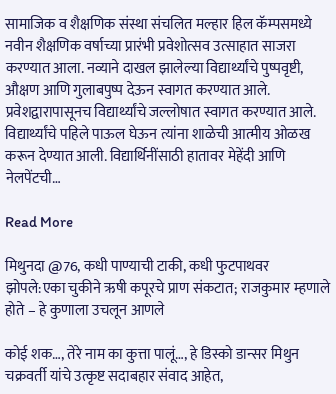सामाजिक व शैक्षणिक संस्था संचलित मल्हार हिल कॅम्पसमध्ये नवीन शैक्षणिक वर्षाच्या प्रारंभी प्रवेशोत्सव उत्साहात साजरा करण्यात आला. नव्याने दाखल झालेल्या विद्यार्थ्यांचे पुष्पवृष्टी, औक्षण आणि गुलाबपुष्प देऊन स्वागत करण्यात आले. प्रवेशद्वारापासूनच विद्यार्थ्यांचे जल्लोषात स्वागत करण्यात आले. विद्यार्थ्यांचे पहिले पाऊल घेऊन त्यांना शाळेची आत्मीय ओळख करून देण्यात आली. विद्यार्थिनींसाठी हातावर मेहेंदी आणि नेलपेंटची…

Read More

मिथुनदा @76, कधी पाण्याची टाकी, कधी फुटपाथवर झोपले:एका चुकीने ऋषी कपूरचे प्राण संकटात; राजकुमार म्हणाले होते – हे कुणाला उचलून आणले

कोई शक…, तेरे नाम का कुत्ता पालूं…, हे डिस्को डान्सर मिथुन चक्रवर्ती यांचे उत्कृष्ट सदाबहार संवाद आहेत,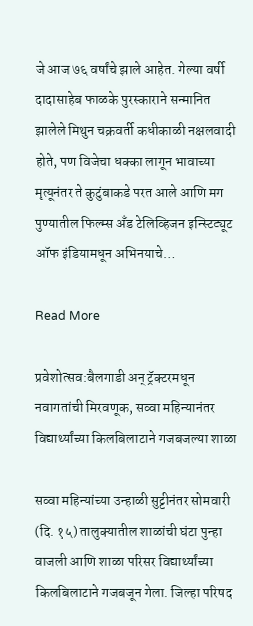जे आज ७६ वर्षांचे झाले आहेत. गेल्या वर्षी दादासाहेब फाळके पुरस्काराने सन्मानित झालेले मिथुन चक्रवर्ती कधीकाळी नक्षलवादी होते, पण विजेचा धक्का लागून भावाच्या मृत्यूनंतर ते कुटुंबाकडे परत आले आणि मग पुण्यातील फिल्म्स अँड टेलिव्हिजन इन्स्टिट्यूट ऑफ इंडियामधून अभिनयाचे…

Read More

प्रवेशोत्सव:बैलगाडी अन् ट्रॅक्टरमधून नवागतांची मिरवणूक, सव्वा महिन्यानंतर विद्यार्थ्यांच्या किलबिलाटाने गजबजल्या शाळा

सव्वा महिन्यांच्या उन्हाळी सुट्टीनंतर सोमवारी (दि. १५) तालुक्यातील शाळांची घंटा पुन्हा वाजली आणि शाळा परिसर विद्यार्थ्यांच्या किलबिलाटाने गजबजून गेला. जिल्हा परिषद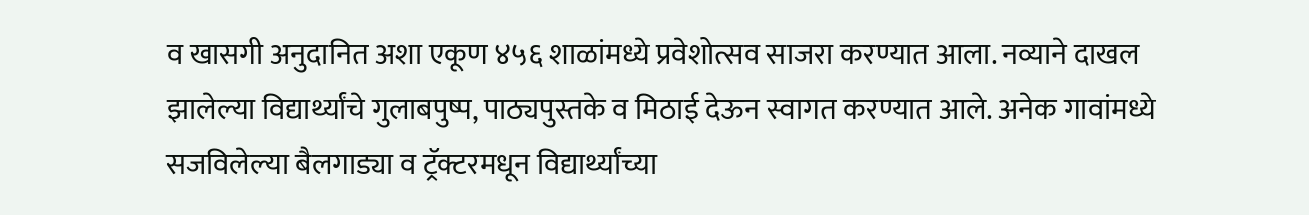व खासगी अनुदानित अशा एकूण ४५६ शाळांमध्ये प्रवेशोत्सव साजरा करण्यात आला. नव्याने दाखल झालेल्या विद्यार्थ्यांचे गुलाबपुष्प, पाठ्यपुस्तके व मिठाई देऊन स्वागत करण्यात आले. अनेक गावांमध्ये सजविलेल्या बैलगाड्या व ट्रॅक्टरमधून विद्यार्थ्यांच्या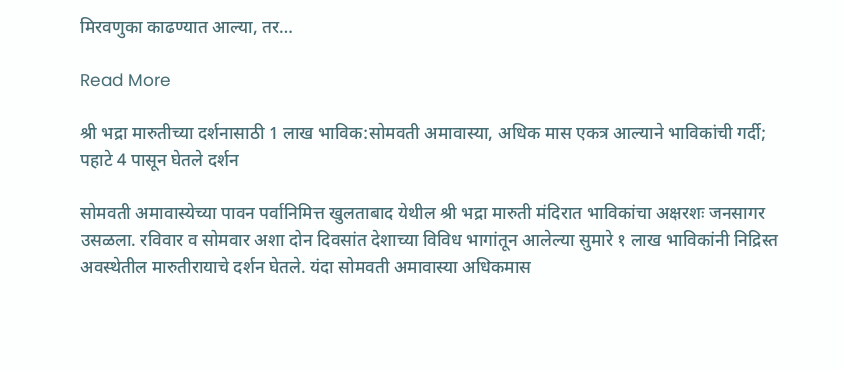मिरवणुका काढण्यात आल्या, तर…

Read More

श्री भद्रा मारुतीच्या दर्शनासाठी 1 लाख भाविक:सोमवती अमावास्या, अधिक मास एकत्र आल्याने भाविकांची गर्दी; पहाटे 4 पासून घेतले दर्शन

सोमवती अमावास्येच्या पावन पर्वानिमित्त खुलताबाद येथील श्री भद्रा मारुती मंदिरात भाविकांचा अक्षरशः जनसागर उसळला. रविवार व सोमवार अशा दोन दिवसांत देशाच्या विविध भागांतून आलेल्या सुमारे १ लाख भाविकांनी निद्रिस्त अवस्थेतील मारुतीरायाचे दर्शन घेतले. यंदा सोमवती अमावास्या अधिकमास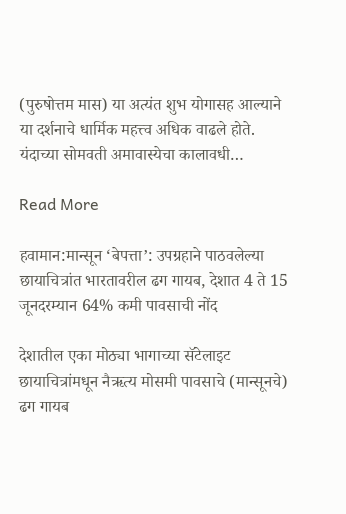(पुरुषोत्तम मास) या अत्यंत शुभ योगासह आल्याने या दर्शनाचे धार्मिक महत्त्व अधिक वाढले होते. यंदाच्या सोमवती अमावास्येचा कालावधी…

Read More

हवामान:मान्सून ‘बेपत्ता’: उपग्रहाने पाठवलेल्या छायाचित्रांत भारतावरील ढग गायब, देशात 4 ते 15 जूनदरम्यान 64% कमी पावसाची नोंद

देशातील एका मोठ्या भागाच्या सॅटेलाइट छायाचित्रांमधून नैऋत्य मोसमी पावसाचे (मान्सूनचे) ढग गायब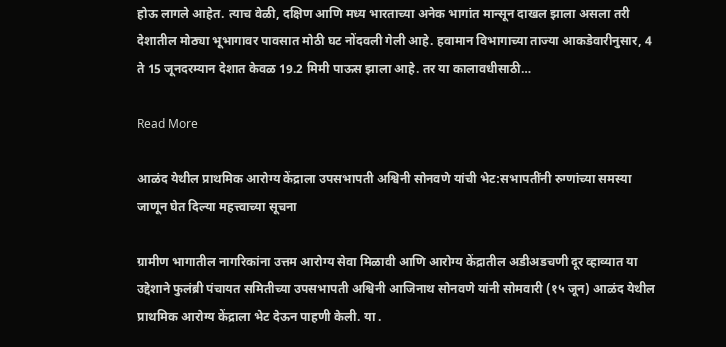होऊ लागले आहेत. त्याच वेळी, दक्षिण आणि मध्य भारताच्या अनेक भागांत मान्सून दाखल झाला असला तरी देशातील मोठ्या भूभागावर पावसात मोठी घट नोंदवली गेली आहे. हवामान विभागाच्या ताज्या आकडेवारीनुसार, 4 ते 15 जूनदरम्यान देशात केवळ 19.2 मिमी पाऊस झाला आहे. तर या कालावधीसाठी…

Read More

आळंद येथील प्राथमिक आरोग्य केंद्राला उपसभापती अश्विनी सोनवणे यांची भेट:सभापतींनी रुग्णांच्या समस्या जाणून घेत दिल्या महत्त्वाच्या सूचना

ग्रामीण भागातील नागरिकांना उत्तम आरोग्य सेवा मिळावी आणि आरोग्य केंद्रातील अडीअडचणी दूर व्हाव्यात या उद्देशाने फुलंब्री पंचायत समितीच्या उपसभापती अश्विनी आजिनाथ सोनवणे यांनी सोमवारी (१५ जून) आळंद येथील प्राथमिक आरोग्य केंद्राला भेट देऊन पाहणी केली. या .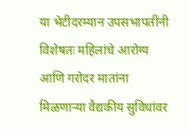या भेटीदरम्यान उपसभापतींनी विशेषतः महिलांचे आरोग्य आणि गरोदर मातांना मिळणाऱ्या वैद्यकीय सुविधांवर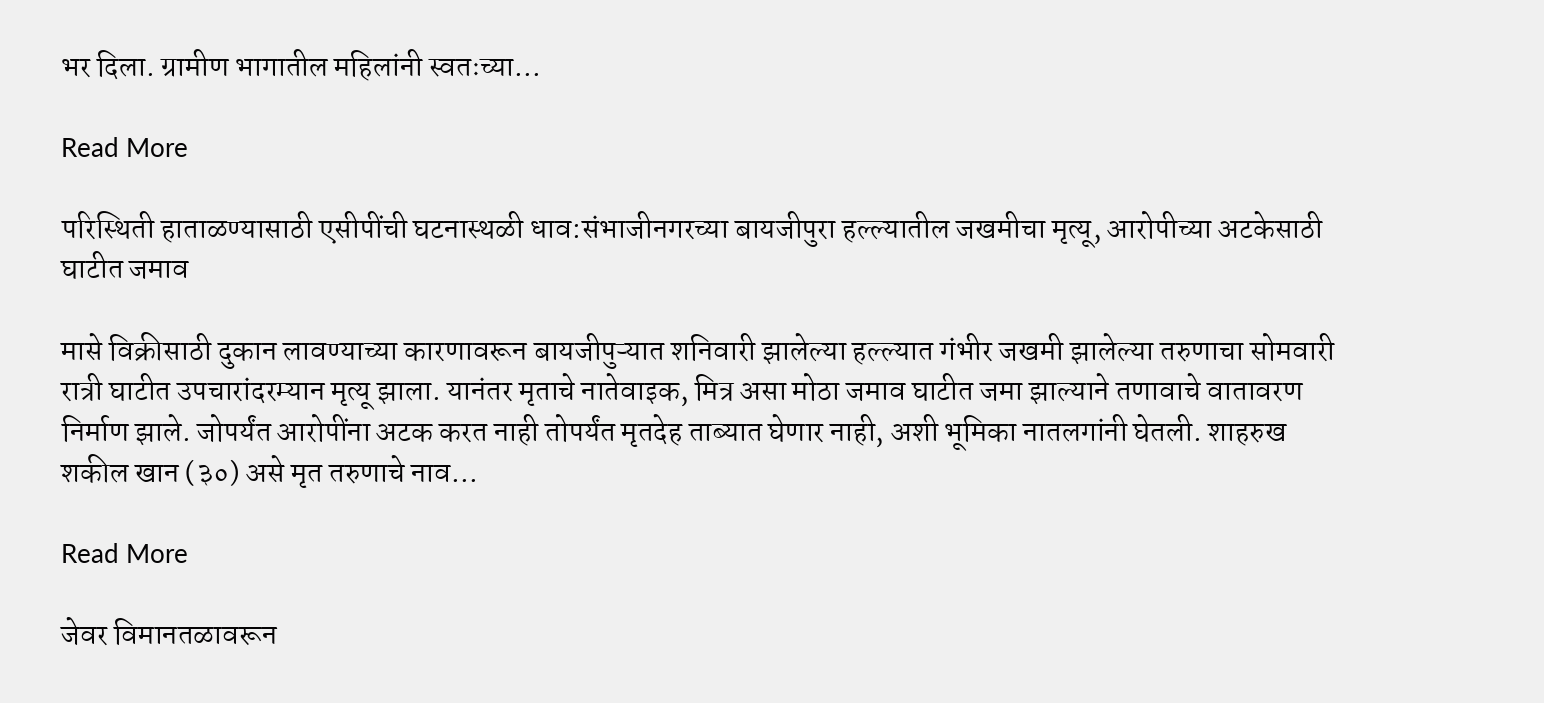भर दिला. ग्रामीण भागातील महिलांनी स्वतःच्या…

Read More

परिस्थिती हाताळण्यासाठी एसीपींची घटनास्थळी धाव:संभाजीनगरच्या बायजीपुरा हल्ल्यातील जखमीचा मृत्यू, आरोपीच्या अटकेसाठी घाटीत जमाव

मासे विक्रीसाठी दुकान लावण्याच्या कारणावरून बायजीपुऱ्यात शनिवारी झालेल्या हल्ल्यात गंभीर जखमी झालेल्या तरुणाचा सोमवारी रात्री घाटीत उपचारांदरम्यान मृत्यू झाला. यानंतर मृताचे नातेवाइक, मित्र असा मोठा जमाव घाटीत जमा झाल्याने तणावाचे वातावरण निर्माण झाले. जोपर्यंत आरोपींना अटक करत नाही तोपर्यंत मृतदेह ताब्यात घेणार नाही, अशी भूमिका नातलगांनी घेतली. शाहरुख शकील खान (३०) असे मृत तरुणाचे नाव…

Read More

जेवर विमानतळावरून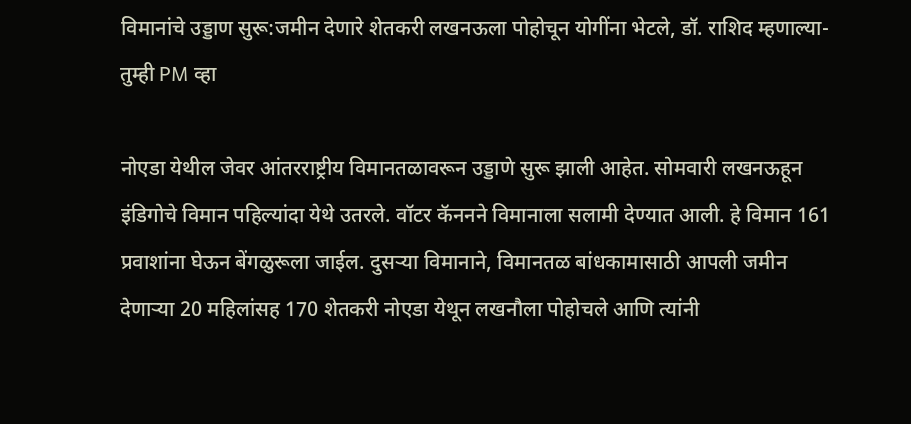विमानांचे उड्डाण सुरू:जमीन देणारे शेतकरी लखनऊला पोहोचून योगींना भेटले, डॉ. राशिद म्हणाल्या- तुम्ही PM व्हा

नोएडा येथील जेवर आंतरराष्ट्रीय विमानतळावरून उड्डाणे सुरू झाली आहेत. सोमवारी लखनऊहून इंडिगोचे विमान पहिल्यांदा येथे उतरले. वॉटर कॅननने विमानाला सलामी देण्यात आली. हे विमान 161 प्रवाशांना घेऊन बेंगळुरूला जाईल. दुसऱ्या विमानाने, विमानतळ बांधकामासाठी आपली जमीन देणाऱ्या 20 महिलांसह 170 शेतकरी नोएडा येथून लखनौला पोहोचले आणि त्यांनी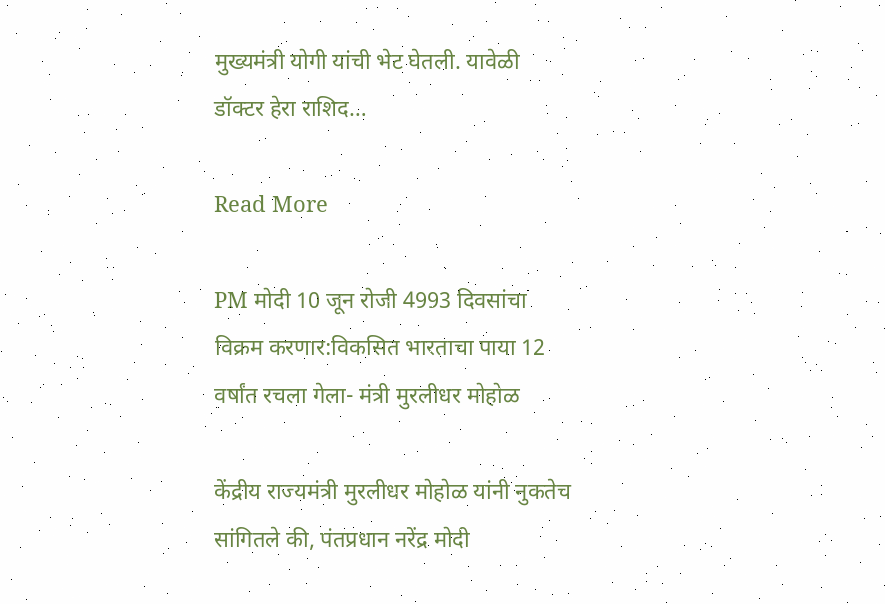मुख्यमंत्री योगी यांची भेट घेतली. यावेळी डॉक्टर हेरा राशिद…

Read More

PM मोदी 10 जून रोजी 4993 दिवसांचा विक्रम करणार:विकसित भारताचा पाया 12 वर्षांत रचला गेला- मंत्री मुरलीधर मोहोळ

केंद्रीय राज्यमंत्री मुरलीधर मोहोळ यांनी नुकतेच सांगितले की, पंतप्रधान नरेंद्र मोदी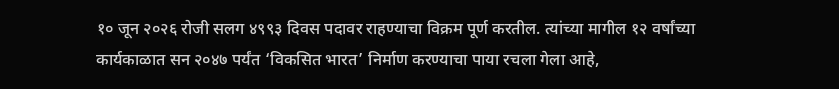१० जून २०२६ रोजी सलग ४९९३ दिवस पदावर राहण्याचा विक्रम पूर्ण करतील. त्यांच्या मागील १२ वर्षांच्या कार्यकाळात सन २०४७ पर्यंत ‘विकसित भारत’ निर्माण करण्याचा पाया रचला गेला आहे,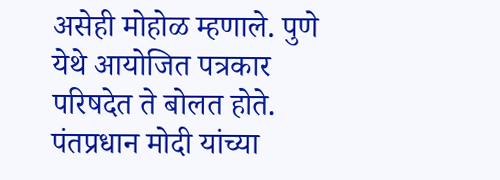असेही मोहोळ म्हणाले. पुणे येथे आयोजित पत्रकार परिषदेत ते बोलत होते. पंतप्रधान मोदी यांच्या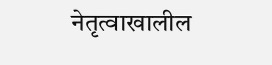नेतृत्वाखालील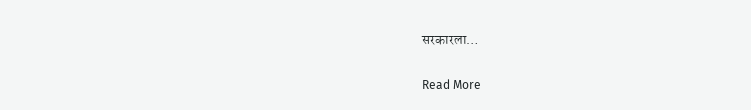सरकारला…

Read More